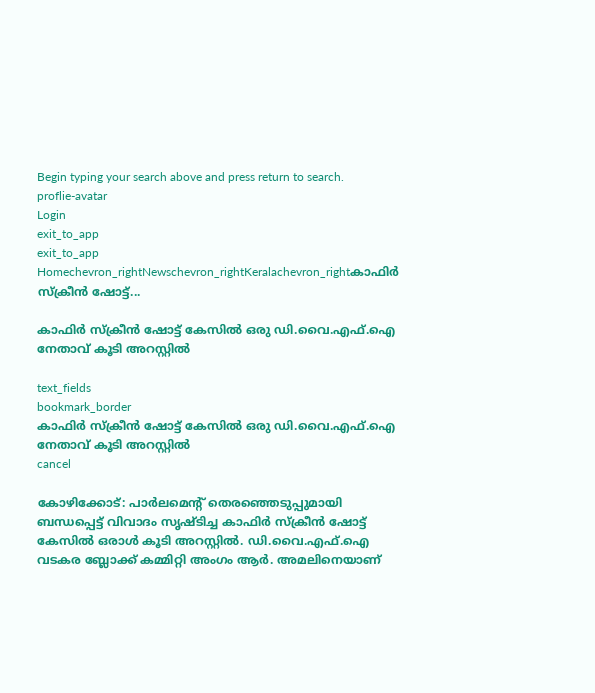Begin typing your search above and press return to search.
proflie-avatar
Login
exit_to_app
exit_to_app
Homechevron_rightNewschevron_rightKeralachevron_rightകാഫിർ സ്ക്രീൻ ഷോട്ട്...

കാഫിർ സ്ക്രീൻ ഷോട്ട് കേസിൽ ഒരു ഡി.വൈ.എഫ്.ഐ നേതാവ് കൂടി അറസ്റ്റിൽ

text_fields
bookmark_border
കാഫിർ സ്ക്രീൻ ഷോട്ട് കേസിൽ ഒരു ഡി.വൈ.എഫ്.ഐ നേതാവ് കൂടി അറസ്റ്റിൽ
cancel

കോഴിക്കോട്: പാർലമെന്റ് തെരഞ്ഞെടുപ്പുമായി ബന്ധപ്പെട്ട് വിവാദം സൃഷ്‌ടിച്ച കാഫിർ സ്ക്രീൻ ഷോട്ട് കേസിൽ ഒരാൾ കൂടി അറസ്റ്റിൽ. ഡി.വൈ.എഫ്.ഐ വടകര ബ്ലോക്ക് കമ്മിറ്റി അംഗം ആർ. അമലിനെയാണ്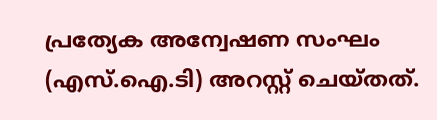പ്രത്യേക അന്വേഷണ സംഘം (എസ്.ഐ.ടി) അറസ്റ്റ് ചെയ്തത്.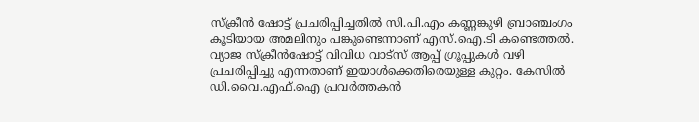സ്ക്രീൻ ഷോട്ട് പ്രചരിപ്പിച്ചതിൽ സി.പി.എം കണ്ണങ്കുഴി ബ്രാഞ്ചംഗം കൂടിയായ അമലിനും പങ്കുണ്ടെന്നാണ് എസ്.ഐ.ടി കണ്ടെത്തൽ. വ്യാജ സ്ക്രീൻഷോട്ട് വിവിധ വാട്സ് ആപ്പ് ഗ്രൂപ്പുകൾ വഴി പ്രചരിപ്പിച്ചു എന്നതാണ് ഇയാൾക്കെതിരെയുള്ള കുറ്റം. കേസില്‍ ഡി.വൈ.എഫ്.ഐ പ്രവര്‍ത്തകന്‍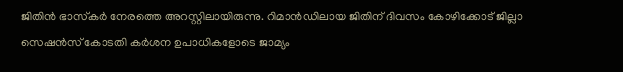ജിതിന്‍ ഭാസ്‌കർ നേരത്തെ അറസ്റ്റിലായിരുന്നു. റിമാന്‍ഡിലായ ജിതിന് ദിവസം കോഴിക്കോട് ജില്ലാ സെഷന്‍സ് കോടതി കര്‍ശന ഉപാധികളോടെ ജാമ്യം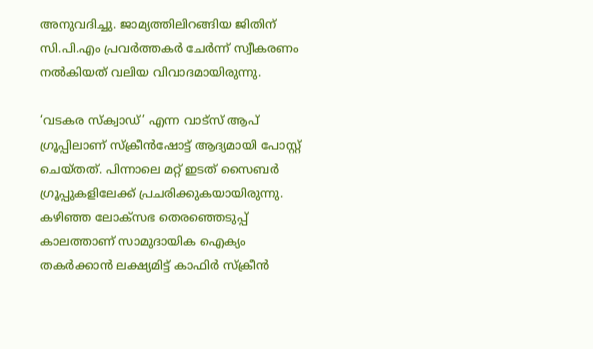അനുവദിച്ചു. ജാമ്യത്തിലിറങ്ങിയ ജിതിന് സി.പി.എം പ്രവര്‍ത്തകര്‍ ചേര്‍ന്ന് സ്വീകരണം നല്‍കിയത് വലിയ വിവാദമായിരുന്നു.

‘വടകര സ്‌ക്വാഡ്’ എന്ന വാട്സ് ആപ് ഗ്രൂപ്പിലാണ് സ്ക്രീൻഷോട്ട് ആദ്യമായി പോസ്റ്റ് ചെയ്തത്. പിന്നാലെ മറ്റ് ഇടത് സൈബർ ഗ്രൂപ്പുകളിലേക്ക് പ്രചരിക്കുകയായിരുന്നു. കഴിഞ്ഞ ലോക്സഭ തെരഞ്ഞെടുപ്പ് കാലത്താണ് സാമുദായിക ഐക്യം തകർക്കാൻ ലക്ഷ്യമിട്ട് കാഫിർ സ്ക്രീൻ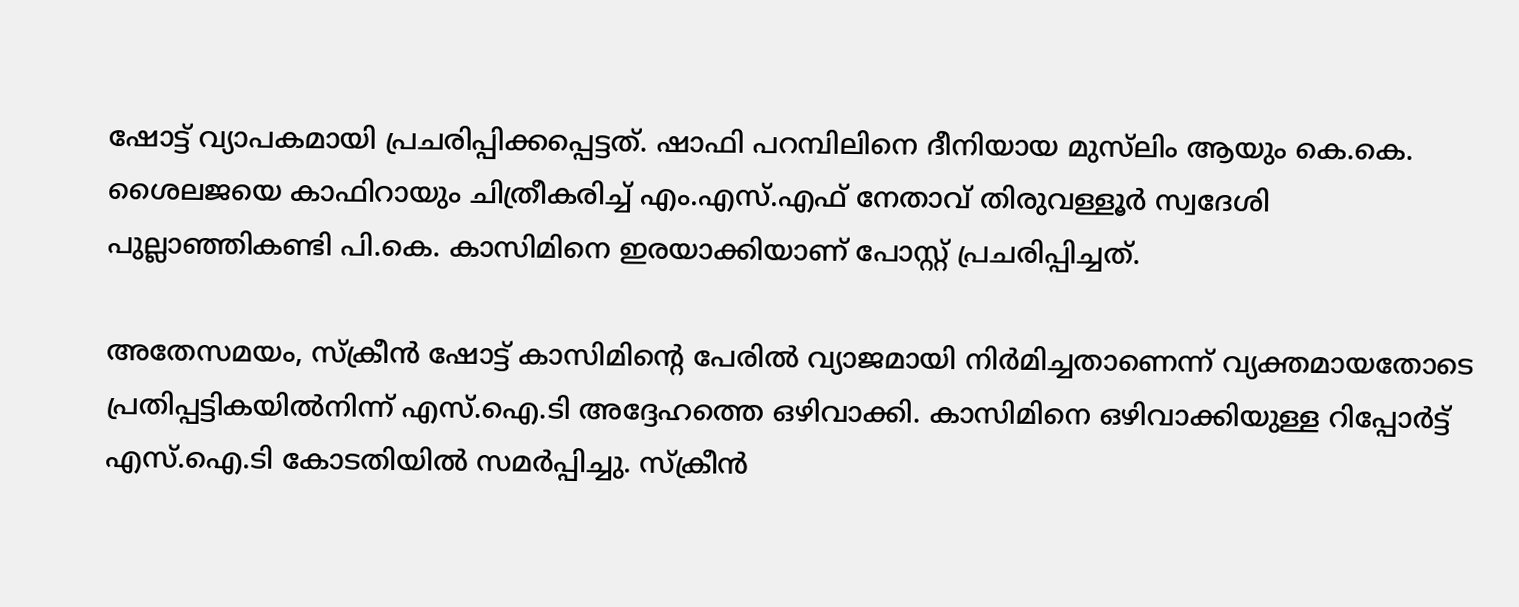ഷോട്ട് വ്യാപകമായി പ്രചരിപ്പിക്കപ്പെട്ടത്. ഷാഫി പറമ്പിലിനെ ദീനിയായ മുസ്‍ലിം ആയും കെ.കെ. ശൈലജയെ കാഫിറായും ചിത്രീകരിച്ച് എം.എസ്.എഫ് നേതാവ് തിരുവള്ളൂർ സ്വദേശി പുല്ലാഞ്ഞികണ്ടി പി.കെ. കാസിമിനെ ഇരയാക്കിയാണ് പോസ്റ്റ് പ്രചരിപ്പിച്ചത്.

അതേസമയം, സ്ക്രീൻ ഷോട്ട് കാസിമിന്റെ പേരിൽ വ്യാജമായി നിർമിച്ചതാണെന്ന് വ്യക്തമായതോടെ പ്രതിപ്പട്ടികയിൽനിന്ന് എസ്.ഐ.ടി അദ്ദേഹത്തെ ഒഴിവാക്കി. കാസിമിനെ ഒഴിവാക്കിയുള്ള റിപ്പോർട്ട് എസ്.ഐ.ടി കോടതിയിൽ സമർപ്പിച്ചു. സ്ക്രീൻ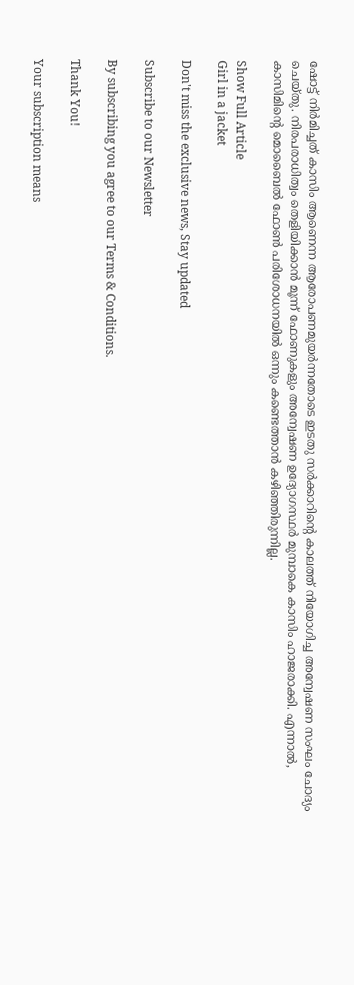ഷോട്ട് നിർമിച്ചത് കാസിം ആണെന്ന ആരോപണമുയർന്നതോടെ ഇടതു സർക്കാറിന്റെ കാലത്ത് നിയോഗിച്ച അന്വേഷണ സംഘം ചോദ്യം ചെയ്തു. നിരപരാധിത്വം തെളിയിക്കാൻ മൂന്ന് ഫോണുകളും അന്വേഷണ ഉദ്യോഗസ്ഥർ മുമ്പാകെ കാസിം ഹാജരാക്കി. എന്നാൽ, കാസിമിന്റെ മൊബൈൽ ഫോൺ പരിശോധനയിൽ ഒന്നും കണ്ടെത്താൻ കഴിഞ്ഞിരുന്നില്ല.

Show Full Article
Girl in a jacket

Don't miss the exclusive news, Stay updated

Subscribe to our Newsletter

By subscribing you agree to our Terms & Conditions.

Thank You!

Your subscription means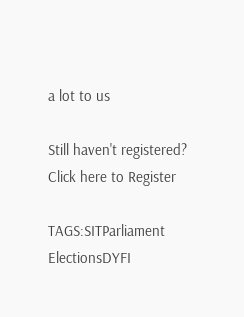a lot to us

Still haven't registered? Click here to Register

TAGS:SITParliament ElectionsDYFI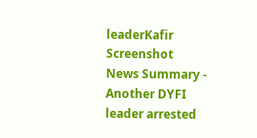leaderKafir Screenshot
News Summary - Another DYFI leader arrested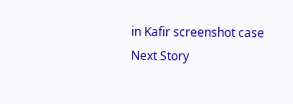in Kafir screenshot case
Next Story